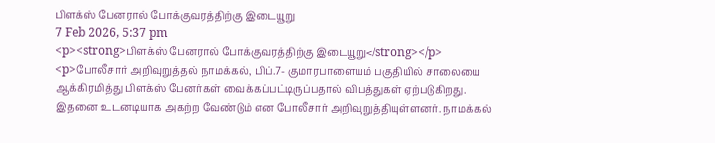பிளக்ஸ் பேனரால் போக்குவரத்திற்கு இடையூறு
7 Feb 2026, 5:37 pm
<p><strong>பிளக்ஸ் பேனரால் போக்குவரத்திற்கு இடையூறு</strong></p>
<p>போலீசார் அறிவுறுத்தல் நாமக்கல், பிப்.7- குமாரபாளையம் பகுதியில் சாலையை ஆக்கிரமித்து பிளக்ஸ் பேனர்கள் வைக்கப்பட்டிருப்பதால் விபத்துகள் ஏற்படுகிறது. இதனை உடனடியாக அகற்ற வேண்டும் என போலீசார் அறிவுறுத்தியுள்ளனர். நாமக்கல்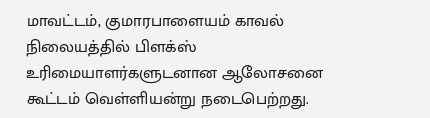மாவட்டம், குமாரபாளையம் காவல் நிலையத்தில் பிளக்ஸ் உரிமையாளர்களுடனான ஆலோசனை கூட்டம் வெள்ளியன்று நடைபெற்றது.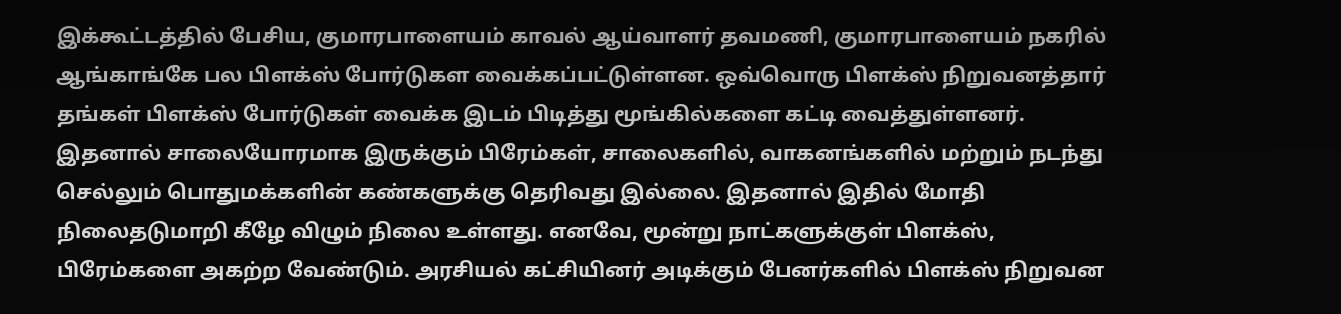இக்கூட்டத்தில் பேசிய, குமாரபாளையம் காவல் ஆய்வாளர் தவமணி, குமாரபாளையம் நகரில் ஆங்காங்கே பல பிளக்ஸ் போர்டுகள வைக்கப்பட்டுள்ளன. ஒவ்வொரு பிளக்ஸ் நிறுவனத்தார் தங்கள் பிளக்ஸ் போர்டுகள் வைக்க இடம் பிடித்து மூங்கில்களை கட்டி வைத்துள்ளனர். இதனால் சாலையோரமாக இருக்கும் பிரேம்கள், சாலைகளில், வாகனங்களில் மற்றும் நடந்து செல்லும் பொதுமக்களின் கண்களுக்கு தெரிவது இல்லை. இதனால் இதில் மோதி நிலைதடுமாறி கீழே விழும் நிலை உள்ளது. எனவே, மூன்று நாட்களுக்குள் பிளக்ஸ், பிரேம்களை அகற்ற வேண்டும். அரசியல் கட்சியினர் அடிக்கும் பேனர்களில் பிளக்ஸ் நிறுவன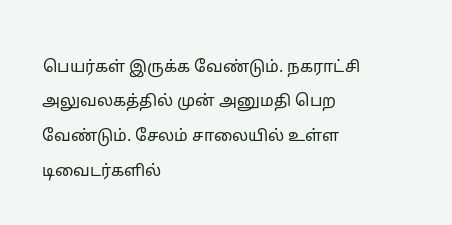பெயர்கள் இருக்க வேண்டும். நகராட்சி அலுவலகத்தில் முன் அனுமதி பெற வேண்டும். சேலம் சாலையில் உள்ள டிவைடர்களில்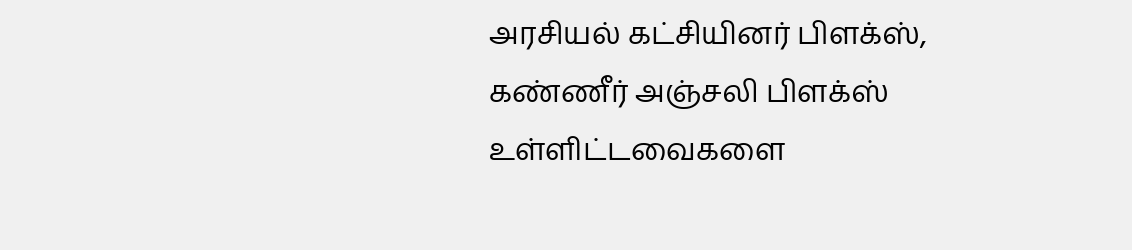அரசியல் கட்சியினர் பிளக்ஸ், கண்ணீர் அஞ்சலி பிளக்ஸ் உள்ளிட்டவைகளை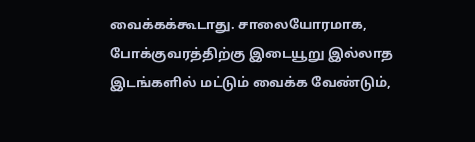வைக்கக்கூடாது. சாலையோரமாக, போக்குவரத்திற்கு இடையூறு இல்லாத இடங்களில் மட்டும் வைக்க வேண்டும்,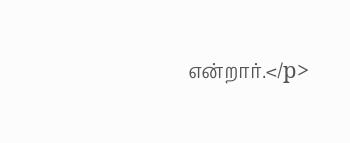என்றார்.</p>